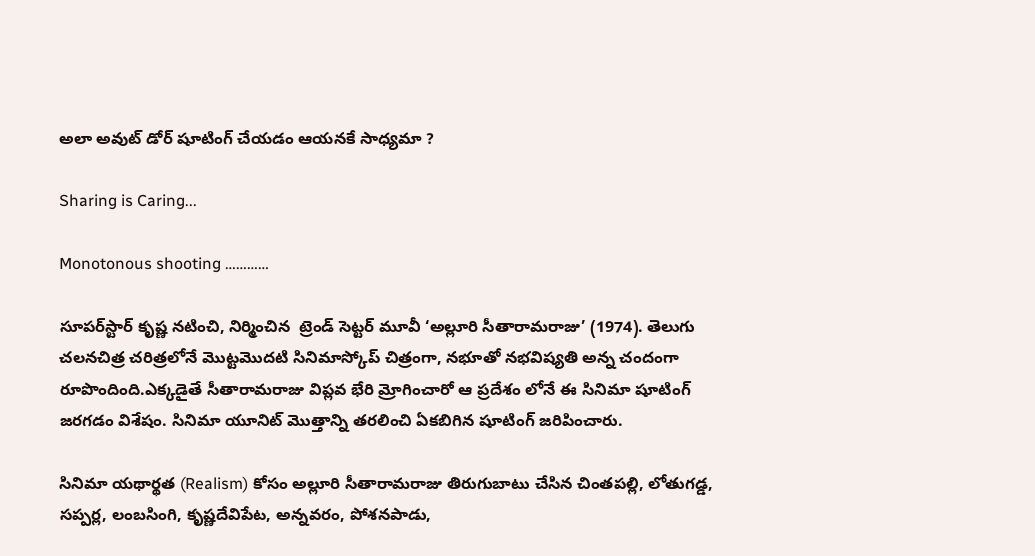అలా అవుట్ డోర్ షూటింగ్ చేయడం ఆయనకే సాధ్యమా ?

Sharing is Caring...

Monotonous shooting …………

సూపర్‌స్టార్ కృష్ణ నటించి, నిర్మించిన  ట్రెండ్ సెట్టర్ మూవీ ‘అల్లూరి సీతారామరాజు’ (1974). తెలుగు చలనచిత్ర చరిత్రలోనే మొట్టమొదటి సినిమాస్కోప్ చిత్రంగా, నభూతో నభవిష్యతి అన్న చందంగా రూపొందింది.ఎక్కడైతే సీతారామరాజు విప్లవ భేరి మ్రోగించారో ఆ ప్రదేశం లోనే ఈ సినిమా షూటింగ్ జరగడం విశేషం. సినిమా యూనిట్ మొత్తాన్ని తరలించి ఏకబిగిన షూటింగ్ జరిపించారు.

సినిమా యథార్థత (Realism) కోసం అల్లూరి సీతారామరాజు తిరుగుబాటు చేసిన చింతపల్లి, లోతుగడ్డ, సప్పర్ల, లంబసింగి, కృష్ణదేవిపేట, అన్నవరం, పోశనపాడు,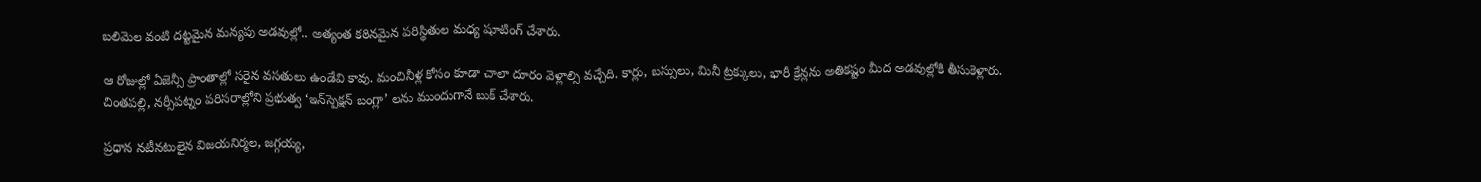బలిమెల వంటి దట్టమైన మన్యపు అడవుల్లో.. అత్యంత కఠినమైన పరిస్థితుల మధ్య షూటింగ్ చేశారు.

ఆ రోజుల్లో ఏజెన్సీ ప్రాంతాల్లో సరైన వసతులు ఉండేవి కావు. మంచినీళ్ల కోసం కూడా చాలా దూరం వెళ్లాల్సి వచ్చేది. కార్లు, బస్సులు, మినీ ట్రక్కులు, భారీ క్రేన్లను అతికష్టం మీద అడవుల్లోకి తీసుకెళ్లారు. చింతపల్లి, నర్సీపట్నం పరిసరాల్లోని ప్రభుత్వ ‘ఇన్‌స్పెక్షన్ బంగ్లా’ లను ముందుగానే బుక్ చేశారు.

ప్రధాన నటీనటులైన విజయనిర్మల, జగ్గయ్య,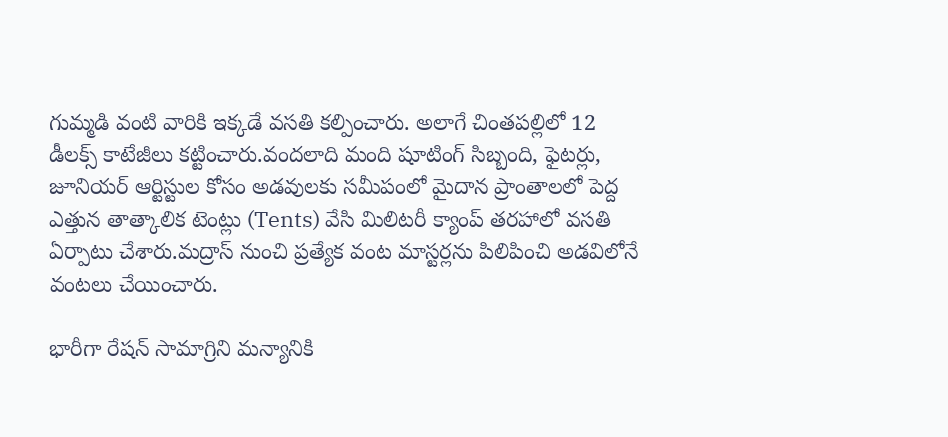గుమ్మడి వంటి వారికి ఇక్కడే వసతి కల్పించారు. అలాగే చింతపల్లిలో 12 డీలక్స్ కాటేజీలు కట్టించారు.వందలాది మంది షూటింగ్ సిబ్బంది, ఫైటర్లు, జూనియర్ ఆర్టిస్టుల కోసం అడవులకు సమీపంలో మైదాన ప్రాంతాలలో పెద్ద ఎత్తున తాత్కాలిక టెంట్లు (Tents) వేసి మిలిటరీ క్యాంప్ తరహాలో వసతి ఏర్పాటు చేశారు.మద్రాస్ నుంచి ప్రత్యేక వంట మాస్టర్లను పిలిపించి అడవిలోనే వంటలు చేయించారు.

భారీగా రేషన్ సామాగ్రిని మన్యానికి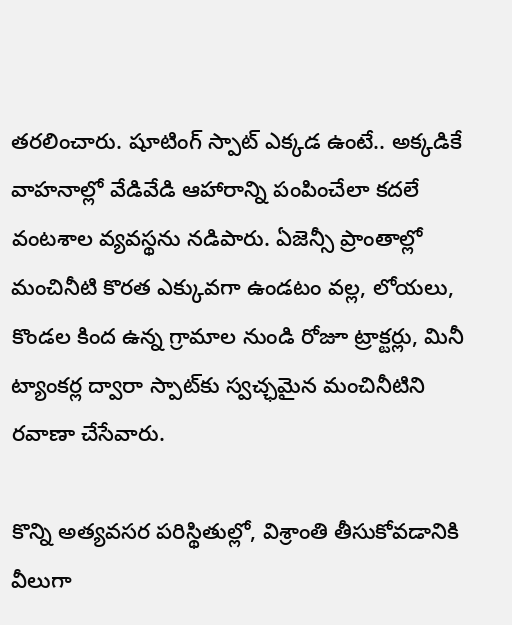తరలించారు. షూటింగ్ స్పాట్ ఎక్కడ ఉంటే.. అక్కడికే వాహనాల్లో వేడివేడి ఆహారాన్ని పంపించేలా కదలే వంటశాల వ్యవస్థను నడిపారు. ఏజెన్సీ ప్రాంతాల్లో మంచినీటి కొరత ఎక్కువగా ఉండటం వల్ల, లోయలు, కొండల కింద ఉన్న గ్రామాల నుండి రోజూ ట్రాక్టర్లు, మినీ ట్యాంకర్ల ద్వారా స్పాట్‌కు స్వచ్ఛమైన మంచినీటిని రవాణా చేసేవారు.

కొన్ని అత్యవసర పరిస్థితుల్లో, విశ్రాంతి తీసుకోవడానికి వీలుగా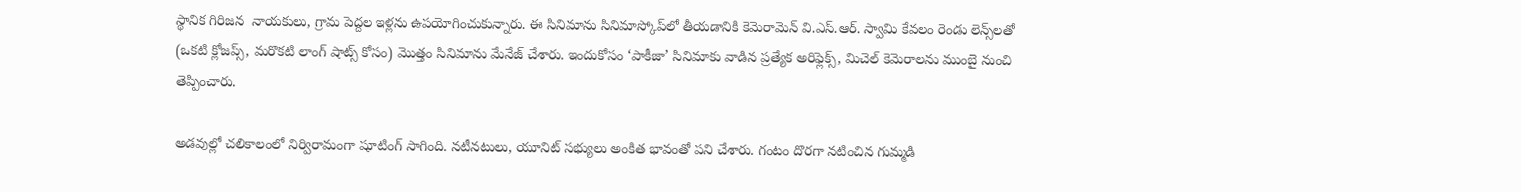స్థానిక గిరిజన  నాయకులు, గ్రామ పెద్దల ఇళ్లను ఉపయోగించుకున్నారు. ఈ సినిమాను సినిమాస్కోప్‌లో తీయడానికి కెమెరామెన్ వి.ఎస్.ఆర్. స్వామి కేవలం రెండు లెన్స్‌లతో (ఒకటి క్లోజప్స్, మరొకటి లాంగ్ షాట్స్ కోసం) మొత్తం సినిమాను మేనేజ్ చేశారు. ఇందుకోసం ‘పాకీజా’ సినిమాకు వాడిన ప్రత్యేక అరిఫ్లెక్స్, మిచెల్ కెమెరాలను ముంబై నుంచి తెప్పించారు.

అడవుల్లో చలికాలంలో నిర్విరామంగా షూటింగ్ సాగింది. నటీనటులు, యూనిట్ సభ్యులు అంకిత భావంతో పని చేశారు. గంటం దొరగా నటించిన గుమ్మడి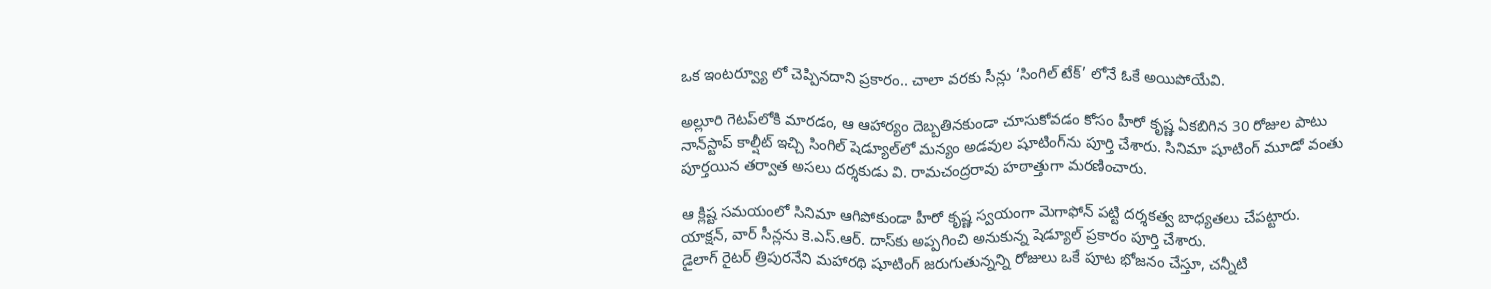ఒక ఇంటర్వ్యూ లో చెప్పినదాని ప్రకారం.. చాలా వరకు సీన్లు ‘సింగిల్ టేక్’ లోనే ఓకే అయిపోయేవి.

అల్లూరి గెటప్‌లోకి మారడం, ఆ ఆహార్యం దెబ్బతినకుండా చూసుకోవడం కోసం హీరో కృష్ణ ఏకబిగిన 30 రోజుల పాటు నాన్‌స్టాప్ కాల్షీట్ ఇచ్చి సింగిల్ షెడ్యూల్‌లో మన్యం అడవుల షూటింగ్‌ను పూర్తి చేశారు. సినిమా షూటింగ్ మూడో వంతు పూర్తయిన తర్వాత అసలు దర్శకుడు వి. రామచంద్రరావు హఠాత్తుగా మరణించారు.

ఆ క్లిష్ట సమయంలో సినిమా ఆగిపోకుండా హీరో కృష్ణ స్వయంగా మెగాఫోన్ పట్టి దర్శకత్వ బాధ్యతలు చేపట్టారు. యాక్షన్, వార్ సీన్లను కె.ఎస్.ఆర్. దాస్‌కు అప్పగించి అనుకున్న షెడ్యూల్ ప్రకారం పూర్తి చేశారు.
డైలాగ్ రైటర్ త్రిపురనేని మహారథి షూటింగ్ జరుగుతున్నన్ని రోజులు ఒకే పూట భోజనం చేస్తూ, చన్నీటి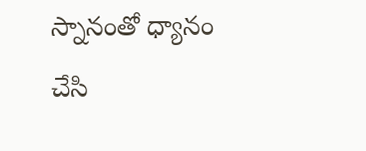స్నానంతో ధ్యానం చేసి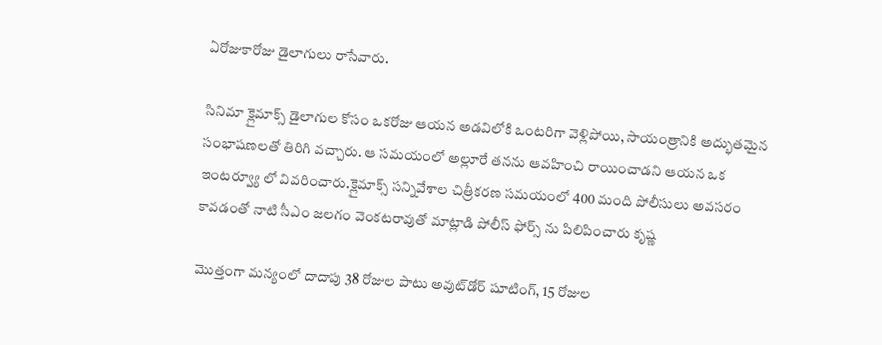ఏరోజుకారోజు డైలాగులు రాసేవారు.

సినిమా క్లైమాక్స్ డైలాగుల కోసం ఒకరోజు ఆయన అడవిలోకి ఒంటరిగా వెళ్లిపోయి, సాయంత్రానికి అద్భుతమైన సంభాషణలతో తిరిగి వచ్చారు. ఆ సమయంలో అల్లూరే తనను ఆవహించి రాయించాడని ఆయన ఒక ఇంటర్వ్యూ లో వివరించారు.క్లైమాక్స్ సన్నివేశాల చిత్రీకరణ సమయంలో 400 మంది పోలీసులు అవసరం కావడంతో నాటి సీఎం జలగం వెంకటరావుతో మాట్లాడి పోలీస్ ఫోర్స్ ను పిలిపించారు కృష్ణ

మొత్తంగా మన్యంలో దాదాపు 38 రోజుల పాటు అవుట్‌డోర్ షూటింగ్, 15 రోజుల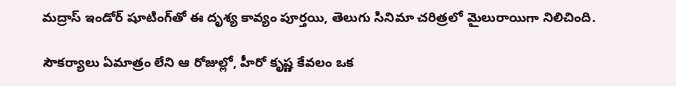మద్రాస్ ఇండోర్ షూటింగ్‌తో ఈ దృశ్య కావ్యం పూర్తయి, తెలుగు సినిమా చరిత్రలో మైలురాయిగా నిలిచింది.

సౌకర్యాలు ఏమాత్రం లేని ఆ రోజుల్లో, హీరో కృష్ణ కేవలం ఒక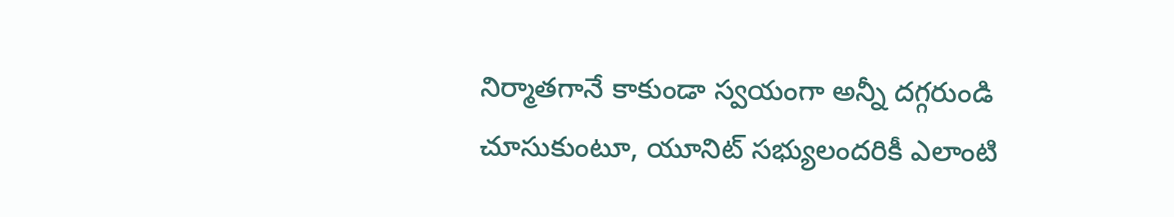నిర్మాతగానే కాకుండా స్వయంగా అన్నీ దగ్గరుండి చూసుకుంటూ, యూనిట్ సభ్యులందరికీ ఎలాంటి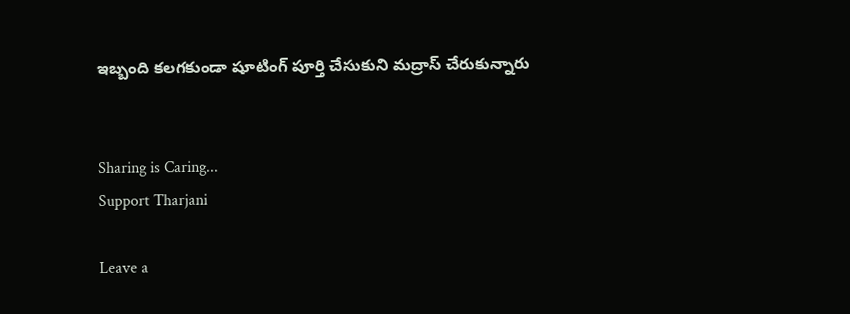ఇబ్బంది కలగకుండా షూటింగ్ పూర్తి చేసుకుని మద్రాస్ చేరుకున్నారు


Sharing is Caring...
Support Tharjani

Leave a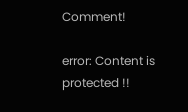Comment!

error: Content is protected !!